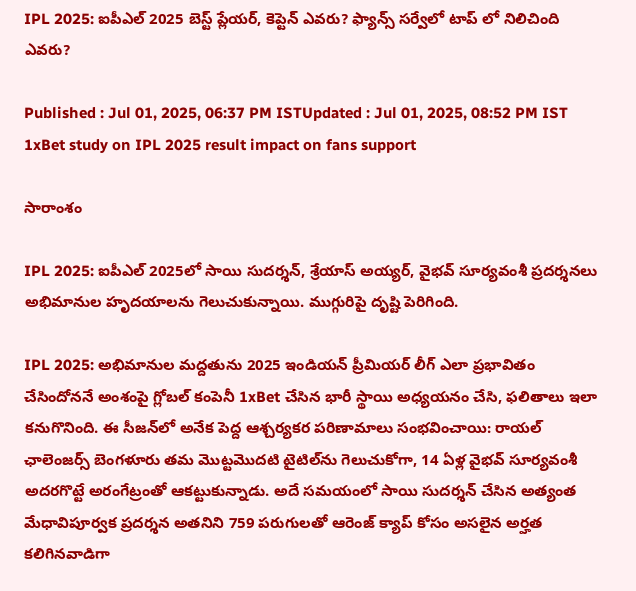IPL 2025: ఐపీఎల్ 2025 బెస్ట్ ప్లేయర్, కెప్టెన్ ఎవరు? ఫ్యాన్స్ సర్వేలో టాప్ లో నిలిచింది ఎవరు?

Published : Jul 01, 2025, 06:37 PM ISTUpdated : Jul 01, 2025, 08:52 PM IST
1xBet study on IPL 2025 result impact on fans support

సారాంశం

IPL 2025: ఐపీఎల్ 2025లో సాయి సుదర్శన్, శ్రేయాస్ అయ్యర్, వైభవ్ సూర్యవంశీ ప్రదర్శనలు అభిమానుల హృదయాలను గెలుచుకున్నాయి. ముగ్గురిపై దృష్టి పెరిగింది.

IPL 2025: అభిమానుల మద్దతును 2025 ఇండియన్ ప్రీమియర్ లీగ్ ఎలా ప్రభావితం చేసిందోననే అంశంపై గ్లోబల్ కంపెనీ 1xBet చేసిన భారీ స్థాయి అధ్యయనం చేసి, ఫలితాలు ఇలా కనుగొనింది. ఈ సీజన్‌లో అనేక పెద్ద ఆశ్చర్యకర పరిణామాలు సంభవించాయి: రాయల్ ఛాలెంజర్స్ బెంగళూరు తమ మొట్టమొదటి టైటిల్‌ను గెలుచుకోగా, 14 ఏళ్ల వైభవ్ సూర్యవంశీ అదరగొట్టే అరంగేట్రంతో ఆకట్టుకున్నాడు. అదే సమయంలో సాయి సుదర్శన్ చేసిన అత్యంత మేధావిపూర్వక ప్రదర్శన అతనిని 759 పరుగులతో ఆరెంజ్‌ క్యాప్‌ కోసం అసలైన అర్హత కలిగినవాడిగా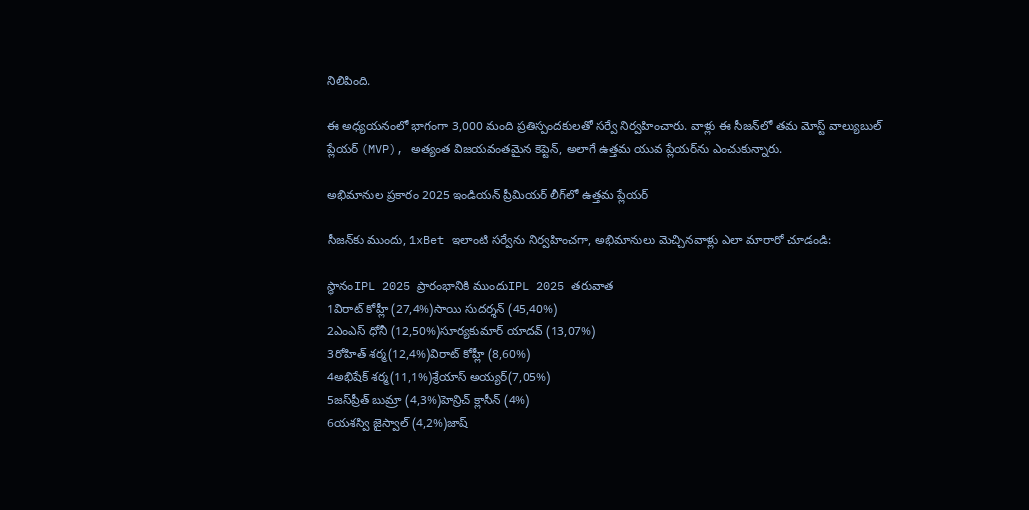నిలిపింది.

ఈ అధ్యయనంలో భాగంగా 3,000 మంది ప్రతిస్పందకులతో సర్వే నిర్వహించారు. వాళ్లు ఈ సీజన్‌లో తమ మోస్ట్ వాల్యుబుల్ ప్లేయర్ (MVP), అత్యంత విజయవంతమైన కెప్టెన్, అలాగే ఉత్తమ యువ ప్లేయర్‌ను ఎంచుకున్నారు.

అభిమానుల ప్రకారం 2025 ఇండియన్ ప్రీమియర్ లీగ్‌లో ఉత్తమ ప్లేయర్

సీజన్‌కు ముందు, 1xBet ఇలాంటి సర్వేను నిర్వహించగా, అభిమానులు మెచ్చినవాళ్లు ఎలా మారారో చూడండి:

స్థానంIPL 2025 ప్రారంభానికి ముందుIPL 2025 తరువాత
1విరాట్ కోహ్లీ (27,4%)సాయి సుదర్శన్ (45,40%)
2ఎంఎస్ ధోనీ (12,50%)సూర్యకుమార్ యాదవ్ (13,07%)
3రోహిత్ శర్మ(12,4%)విరాట్ కోహ్లీ (8,60%)
4అభిషేక్ శర్మ(11,1%)శ్రేయాస్ అయ్యర్(7,05%)
5జస్‌ప్రీత్ బుమ్రా (4,3%)హెన్రిచ్ క్లాసీన్ (4%)
6యశస్వి జైస్వాల్ (4,2%)జాష్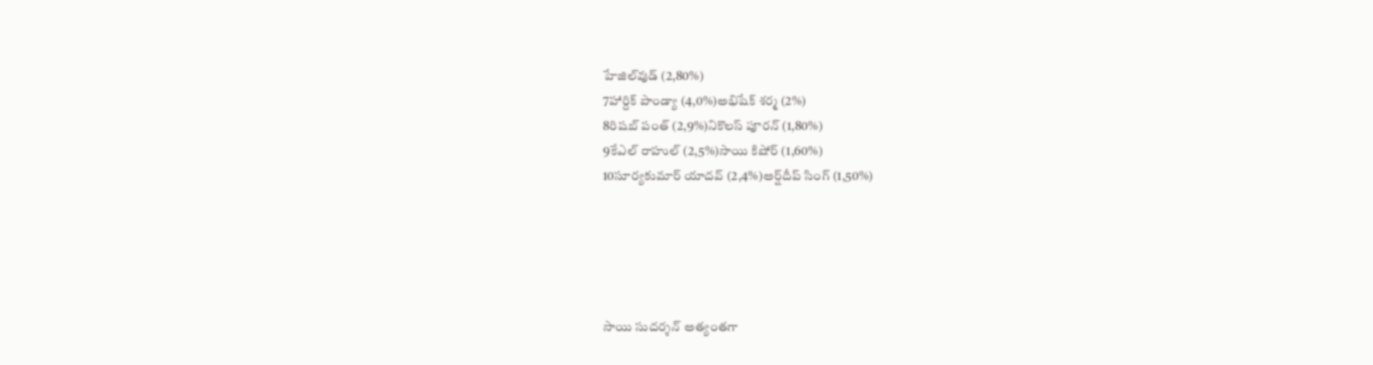హేజిల్‌వుడ్ (2,80%)
7హార్దిక్ పాండ్యా (4,0%)అభిషేక్ శర్మ (2%)
8రిషబ్ పంత్ (2,9%)నికొలస్ పూరన్ (1,80%)
9కేఎల్ రాహుల్ (2,5%)సాయి కిషోర్ (1,60%)
10సూర్యకుమార్ యాదవ్ (2,4%)అర్ష్‌దీప్ సింగ్ (1,50%)





సాయి సుదర్శన్ అత్యంతగా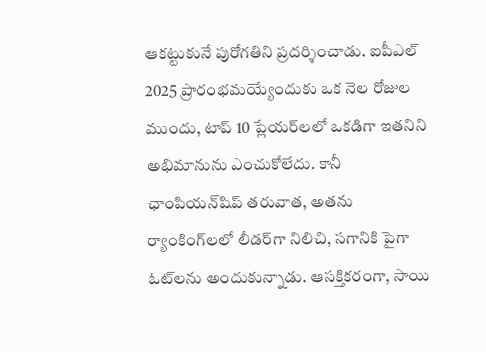ఆకట్టుకునే పురోగతిని ప్రదర్శించాడు. ఐపీఎల్ 2025 ప్రారంభమయ్యేందుకు ఒక నెల రోజుల ముందు, టాప్ 10 ప్లేయర్‌లలో ఒకడిగా ఇతనిని అభిమానును ఎంచుకోలేదు. కానీ ఛాంపియన్‌షిప్ తరువాత, అతను ర్యాంకింగ్‌లలో లీడర్‌గా నిలిచి, సగానికి పైగా ఓట్‌లను అందుకున్నాడు. ఆసక్తికరంగా, సాయి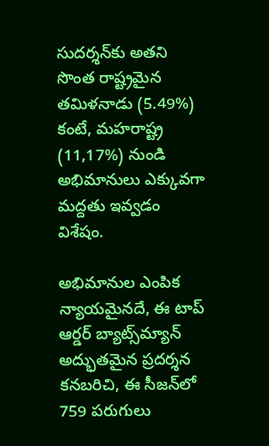సుదర్శన్‌కు అతని సొంత రాష్ట్రమైన తమిళనాడు (5.49%) కంటే, మహరాష్ట్ర (11,17%) నుండి అభిమానులు ఎక్కువగా మద్దతు ఇవ్వడం విశేషం.

అభిమానుల ఎంపిక న్యాయమైనదే, ఈ టాప్ ఆర్డర్ బ్యాట్స్‌మ్యాన్ అద్భుతమైన ప్రదర్శన కనబరిచి, ఈ సీజన్‌లో 759 పరుగులు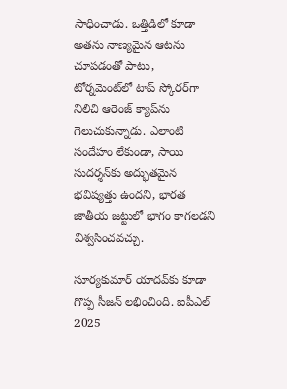సాధించాడు. ఒత్తిడిలో కూడా అతను నాణ్యమైన ఆటను చూపడంతో పాటు, టోర్నమెంట్‌లో టాప్ స్కోరర్‌గా నిలిచి ఆరెంజ్ క్యాప్‌ను గెలుచుకున్నాడు. ఎలాంటి సందేహం లేకుండా, సాయి సుదర్శన్‌కు అద్భుతమైన భవిష్యత్తు ఉందని, భారత జాతీయ జట్టులో భాగం కాగలడని విశ్వసించవచ్చు.

సూర్యకుమార్ యాదవ్‌కు కూడా గొప్ప సీజన్ లభించింది. ఐపీఎల్ 2025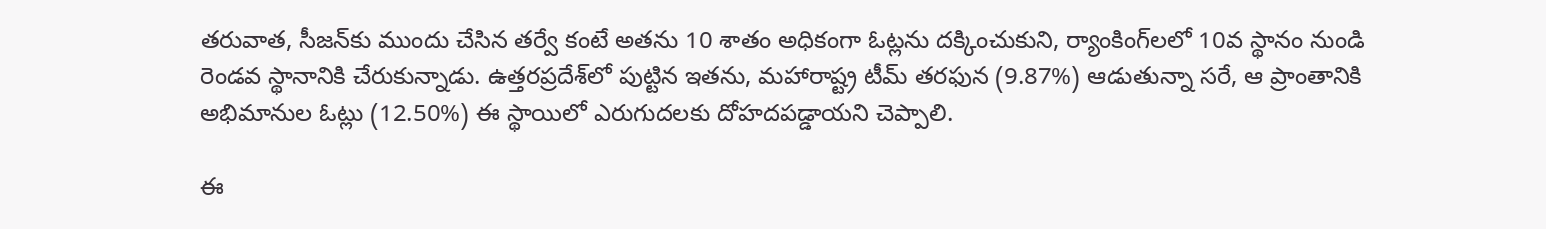తరువాత, సీజన్‌కు ముందు చేసిన తర్వే కంటే అతను 10 శాతం అధికంగా ఓట్లను దక్కించుకుని, ర్యాంకింగ్‌లలో 10వ స్థానం నుండి రెండవ స్థానానికి చేరుకున్నాడు. ఉత్తరప్రదేశ్‌లో పుట్టిన ఇతను, మహారాష్ట్ర టీమ్ తరఫున (9.87%) ఆడుతున్నా సరే, ఆ ప్రాంతానికి అభిమానుల ఓట్లు (12.50%) ఈ స్థాయిలో ఎరుగుదలకు దోహదపడ్డాయని చెప్పాలి.

ఈ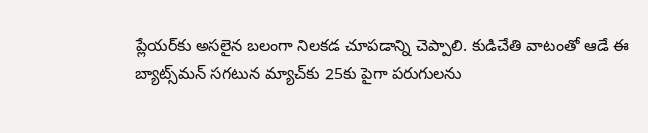ప్లేయర్‌కు అసలైన బలంగా నిలకడ చూపడాన్ని చెప్పాలి. కుడిచేతి వాటంతో ఆడే ఈ బ్యాట్స్‌మన్ సగటున మ్యాచ్‌కు 25కు పైగా పరుగులను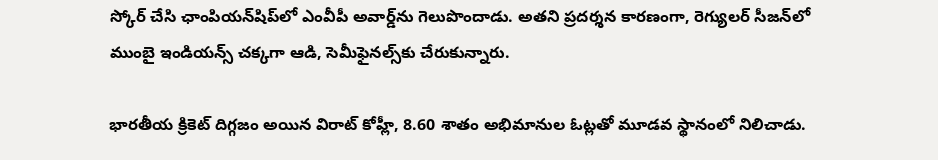స్కోర్ చేసి ఛాంపియన్‌షిప్‌లో ఎంవీపీ అవార్డ్‌ను గెలుపొందాడు. అతని ప్రదర్శన కారణంగా, రెగ్యులర్ సీజన్‌లో ముంబై ఇండియన్స్‌ చక్కగా ఆడి, సెమీఫైనల్స్‌కు చేరుకున్నారు.

భారతీయ క్రికెట్ దిగ్గజం అయిన విరాట్ కోహ్లీ, 8.60 శాతం అభిమానుల ఓట్లతో మూడవ స్థానంలో నిలిచాడు.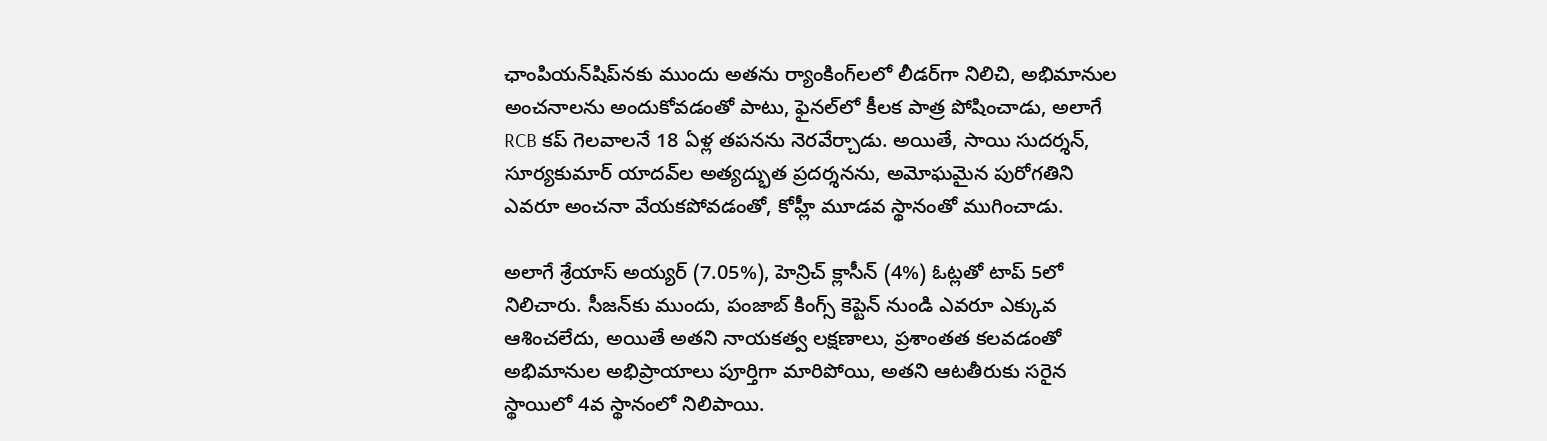ఛాంపియన్‌షిప్‌నకు ముందు అతను ర్యాంకింగ్‌లలో లీడర్‌గా నిలిచి, అభిమానుల అంచనాలను అందుకోవడంతో పాటు, ఫైనల్‌లో కీలక పాత్ర పోషించాడు, అలాగే RCB కప్ గెలవాలనే 18 ఏళ్ల తపనను నెరవేర్చాడు. అయితే, సాయి సుదర్శన్, సూర్యకుమార్ యాదవ్‌ల అత్యద్భుత ప్రదర్శనను, అమోఘమైన పురోగతిని ఎవరూ అంచనా వేయకపోవడంతో, కోహ్లీ మూడవ స్థానంతో ముగించాడు.

అలాగే శ్రేయాస్ అయ్యర్ (7.05%), హెన్రిచ్ క్లాసీన్ (4%) ఓట్లతో టాప్ 5లో నిలిచారు. సీజన్‌కు ముందు, పంజాబ్ కింగ్స్ కెప్టెన్ నుండి ఎవరూ ఎక్కువ ఆశించలేదు, అయితే అతని నాయకత్వ లక్షణాలు, ప్రశాంతత కలవడంతో అభిమానుల అభిప్రాయాలు పూర్తిగా మారిపోయి, అతని ఆటతీరుకు సరైన స్థాయిలో 4వ స్థానంలో నిలిపాయి.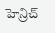హెన్రిచ్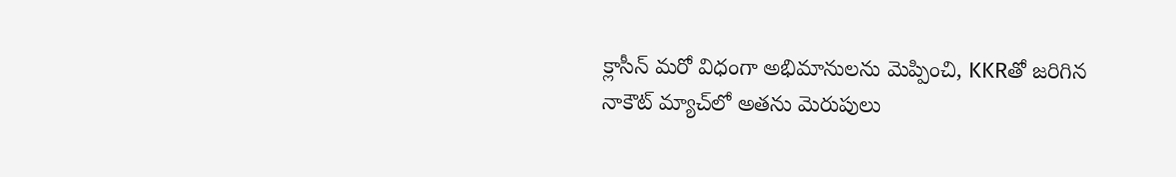క్లాసీన్ మరో విధంగా అభిమానులను మెప్పించి, KKRతో జరిగిన నాకౌట్ మ్యాచ్‌లో అతను మెరుపులు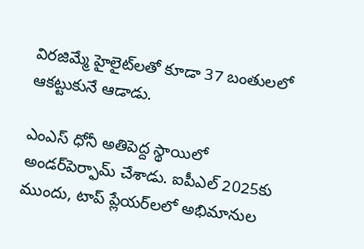విరజిమ్మే హైలైట్‌లతో కూడా 37 బంతులలో ఆకట్టుకునే ఆడాడు.

ఎంఎస్ ధోనీ అతిపెద్ద స్థాయిలో అండర్‌పెర్ఫామ్ చేశాడు. ఐపీఎల్ 2025కు ముందు, టాప్ ప్లేయర్‌లలో అభిమానుల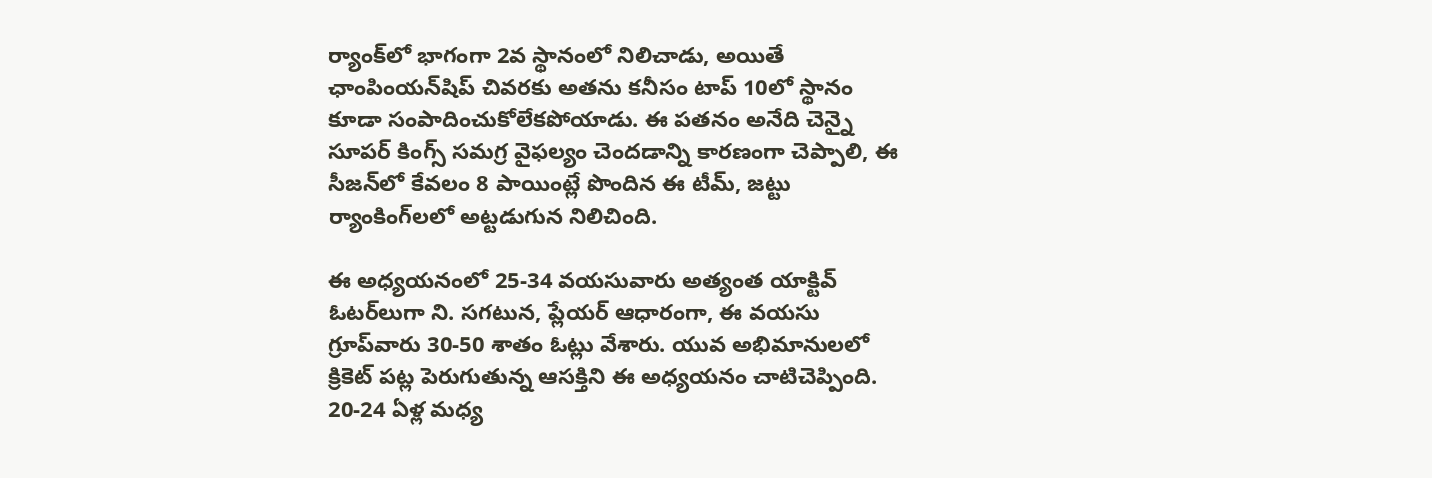ర్యాంక్‌లో భాగంగా 2వ స్థానంలో నిలిచాడు, అయితే ఛాంపింయన్‌షిప్ చివరకు అతను కనీసం టాప్ 10లో స్థానం కూడా సంపాదించుకోలేకపోయాడు. ఈ పతనం అనేది చెన్నై సూపర్ కింగ్స్ సమగ్ర వైఫల్యం చెందడాన్ని కారణంగా చెప్పాలి, ఈ సీజన్‌లో కేవలం 8 పాయింట్లే పొందిన ఈ టీమ్, జట్టు ర్యాంకింగ్‌లలో అట్టడుగున నిలిచింది.

ఈ అధ్యయనంలో 25-34 వయసువారు అత్యంత యాక్టివ్ ఓటర్‌లుగా ని. సగటున, ప్లేయర్ ఆధారంగా, ఈ వయసు గ్రూప్‌వారు 30-50 శాతం ఓట్లు వేశారు. యువ అభిమానులలో క్రికెట్ పట్ల పెరుగుతున్న ఆసక్తిని ఈ అధ్యయనం చాటిచెప్పింది. 20-24 ఏళ్ల మధ్య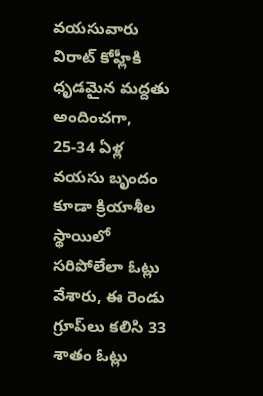వయసువారు విరాట్ కోహ్లీకి ధృడమైన మద్దతు అందించగా, 25-34 ఏళ్ల వయసు బృందం కూడా క్రియాశీల స్థాయిలో సరిపోలేలా ఓట్లు వేశారు, ఈ రెండు గ్రూప్‌లు కలిసి 33 శాతం ఓట్లు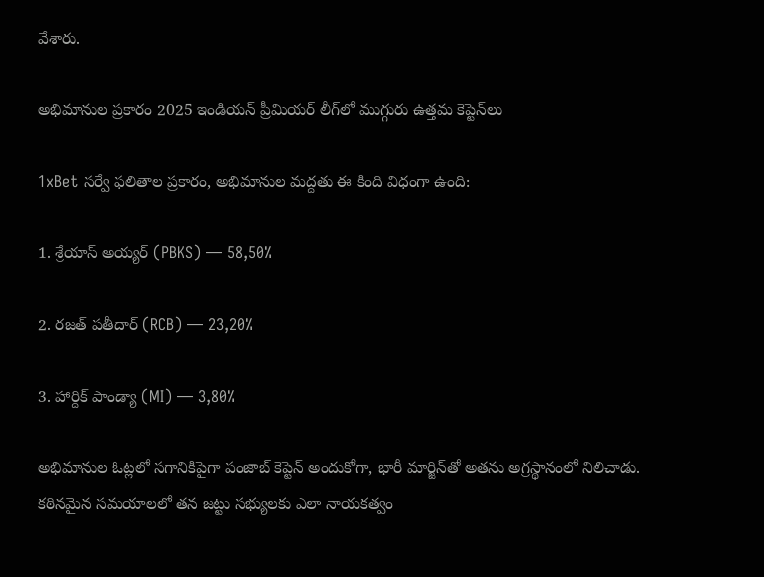వేశారు.

అభిమానుల ప్రకారం 2025 ఇండియన్ ప్రీమియర్ లీగ్‌లో ముగ్గురు ఉత్తమ కెప్టెన్‌లు

1xBet సర్వే ఫలితాల ప్రకారం, అభిమానుల మద్దతు ఈ కింది విధంగా ఉంది:

1. శ్రేయాస్ అయ్యర్ (PBKS) — 58,50%

2. రజత్ పతీదార్ (RCB) — 23,20%

3. హార్దిక్ పాండ్యా (MI) — 3,80%

అభిమానుల ఓట్లలో సగానికిపైగా పంజాబ్ కెప్టెన్ అందుకోగా, భారీ మార్జిన్‌తో అతను అగ్రస్థానంలో నిలిచాడు. కఠినమైన సమయాలలో తన జట్టు సభ్యులకు ఎలా నాయకత్వం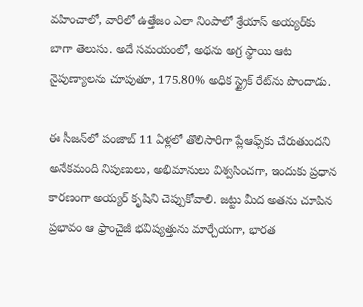వహించాలో, వారిలో ఉత్తేజం ఎలా నింపాలో శ్రేయాస్ అయ్యర్‌కు బాగా తెలుసు. అదే సమయంలో, అథను అగ్ర స్థాయి ఆట నైపుణ్యాలను చూపుతూ, 175.80% అధిక స్ట్రైక్ రేట్‌ను పొందాడు.

ఈ సీజన్‌లో పంజాబ్ 11 ఏళ్లలో తొలిసారిగా ప్లేఆఫ్స్‌కు చేరుతుందని అనేకమంది నిపుణులు, అభిమానులు విశ్వసించగా, ఇందుకు ప్రధాన కారణంగా అయ్యర్ కృషిని చెప్పుకోవాలి. జట్టు మీద అతను చూపిన ప్రభావం ఆ ఫ్రాంచైజీ భవిష్యత్తును మార్చేయగా, భారత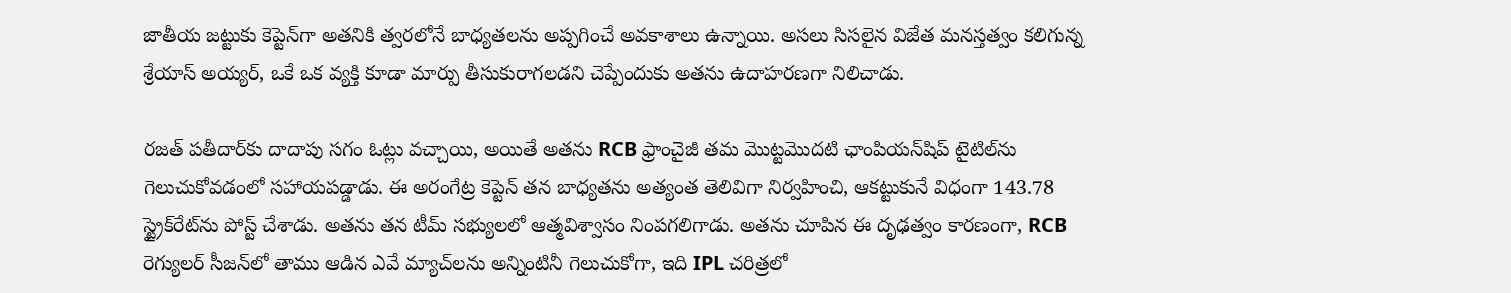జాతీయ జట్టుకు కెప్టెన్‌గా అతనికి త్వరలోనే బాధ్యతలను అప్పగించే అవకాశాలు ఉన్నాయి. అసలు సిసలైన విజేత మనస్తత్వం కలిగున్న శ్రేయాస్ అయ్యర్, ఒకే ఒక వ్యక్తి కూడా మార్పు తీసుకురాగలడని చెప్పేందుకు అతను ఉదాహరణగా నిలిచాడు.

రజత్ పతీదార్‌కు దాదాపు సగం ఓట్లు వచ్చాయి, అయితే అతను RCB ఫ్రాంచైజీ తమ మొట్టమొదటి ఛాంపియన్‌షిప్ టైటిల్‌ను గెలుచుకోవడంలో సహాయపడ్డాడు. ఈ అరంగేట్ర కెప్టెన్ తన బాధ్యతను అత్యంత తెలివిగా నిర్వహించి, ఆకట్టుకునే విధంగా 143.78 స్ట్రైక్‌రేట్‌ను పోస్ట్ చేశాడు. అతను తన టీమ్ సభ్యులలో ఆత్మవిశ్వాసం నింపగలిగాడు. అతను చూపిన ఈ దృఢత్వం కారణంగా, RCB రెగ్యులర్ సీజన్‌లో తాము ఆడిన ఎవే మ్యాచ్‌లను అన్నింటినీ గెలుచుకోగా, ఇది IPL చరిత్రలో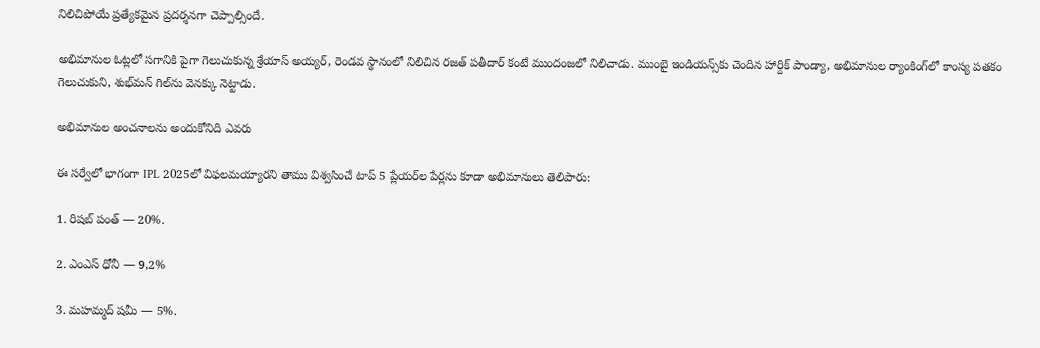నిలిచిపోయే ప్రత్యేకమైన ప్రదర్శనగా చెప్పాల్సిందే.

అభిమానుల ఓట్లలో సగానికి పైగా గెలుచుకున్న శ్రేయాస్ అయ్యర్, రెండవ స్థానంలో నిలిచిన రజత్ పతీదార్ కంటే ముందంజలో నిలిచాడు. ముంబై ఇండియన్స్‌కు చెందిన హార్దిక్ పాండ్యా, అభిమానుల ర్యాంకింగ్‌లో కాంస్య పతకం గెలుచుకుని, శుభ్‌మన్ గిల్‌ను వెనక్కు నెట్టాడు.

అభిమానుల అంచనాలను అందుకోనిది ఎవరు

ఈ సర్వేలో భాగంగా IPL 2025లో విఫలమయ్యారని తాము విశ్వసించే టాప్ 5 ప్లేయర్‌ల పేర్లను కూడా అభిమానులు తెలిపారు:

1. రిషబ్ పంత్ — 20%.

2. ఎంఎస్ ధోనీ — 9,2%

3. మహమ్మద్ షమీ — 5%.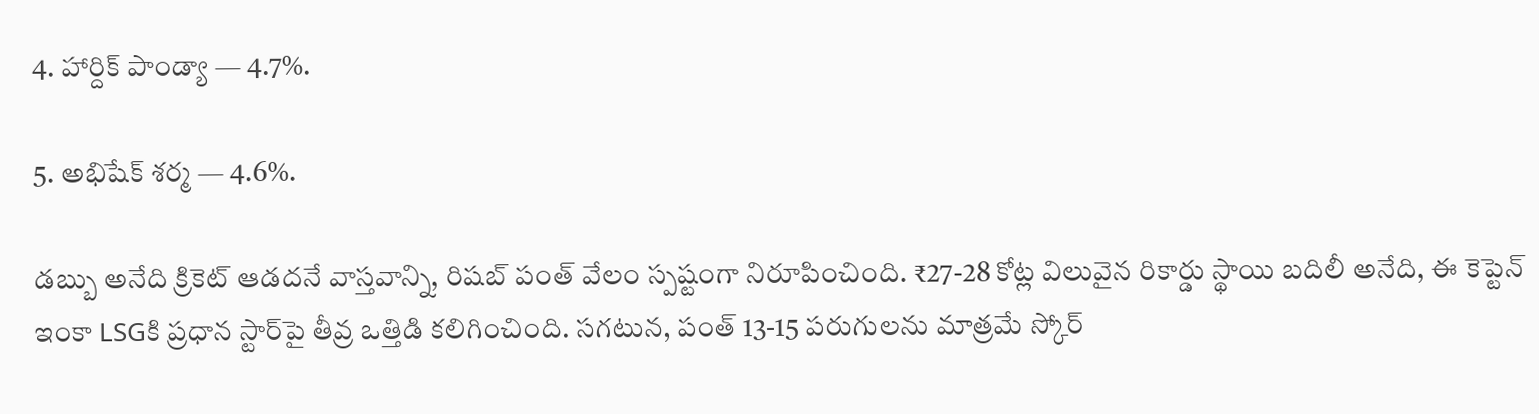4. హార్దిక్ పాండ్యా — 4.7%.

5. అభిషేక్ శర్మ — 4.6%.

డబ్బు అనేది క్రికెట్ ఆడదనే వాస్తవాన్ని, రిషబ్ పంత్ వేలం స్పష్టంగా నిరూపించింది. ₹27-28 కోట్ల విలువైన రికార్డు స్థాయి బదిలీ అనేది, ఈ కెప్టెన్‌ ఇంకా LSGకి ప్రధాన స్టార్‌పై తీవ్ర ఒత్తిడి కలిగించింది. సగటున, పంత్ 13-15 పరుగులను మాత్రమే స్కోర్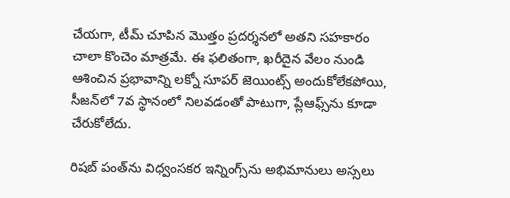చేయగా, టీమ్ చూపిన మొత్తం ప్రదర్శనలో అతని సహకారం చాలా కొంచెం మాత్రమే. ఈ ఫలితంగా, ఖరీదైన వేలం నుండి ఆశించిన ప్రభావాన్ని లక్నో సూపర్ జెయింట్స్ అందుకోలేకపోయి, సీజన్‌లో 7వ స్థానంలో నిలవడంతో పాటుగా, ప్లేఆఫ్స్‌ను కూడా చేరుకోలేదు.

రిషబ్ పంత్‌ను విధ్వంసకర ఇన్నింగ్స్‌ను అభిమానులు అస్సలు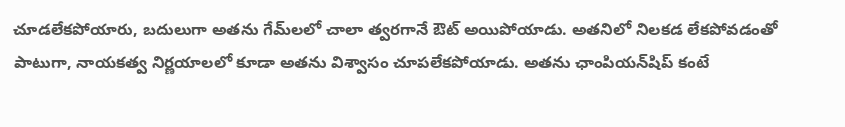చూడలేకపోయారు, బదులుగా అతను గేమ్‌లలో చాలా త్వరగానే ఔట్ అయిపోయాడు. అతనిలో నిలకడ లేకపోవడంతో పాటుగా, నాయకత్వ నిర్ణయాలలో కూడా అతను విశ్వాసం చూపలేకపోయాడు. అతను ఛాంపియన్‌షిప్ కంటే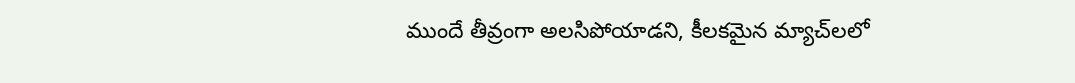ముందే తీవ్రంగా అలసిపోయాడని, కీలకమైన మ్యాచ్‌లలో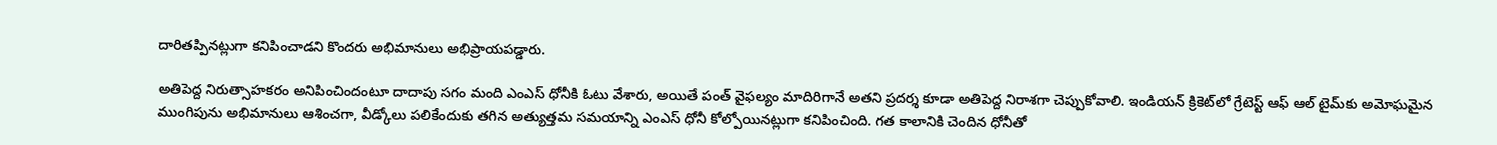దారితప్పినట్లుగా కనిపించాడని కొందరు అభిమానులు అభిప్రాయపడ్డారు.

అతిపెద్ద నిరుత్సాహకరం అనిపించిందంటూ దాదాపు సగం మంది ఎంఎస్ ధోనీకి ఓటు వేశారు, అయితే పంత్ వైఫల్యం మాదిరిగానే అతని ప్రదర్శ కూడా అతిపెద్ద నిరాశగా చెప్పుకోవాలి. ఇండియన్ క్రికెట్‌లో గ్రేటెస్ట్ ఆఫ్ ఆల్‌ టైమ్‌కు అమోఘమైన ముంగిపును అభిమానులు ఆశించగా, వీడ్కోలు పలికేందుకు తగిన అత్యుత్తమ సమయాన్ని ఎంఎస్ ధోనీ కోల్పోయినట్లుగా కనిపించింది. గత కాలానికి చెందిన ధోనీతో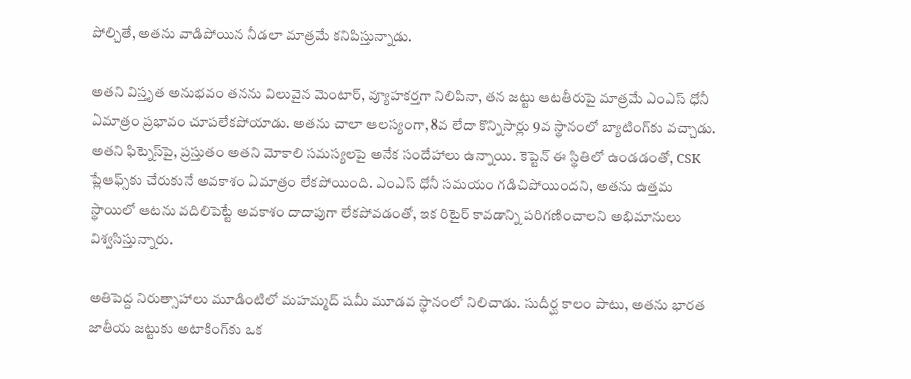పోల్చితే, అతను వాడిపోయిన నీడలా మాత్రమే కనిపిస్తున్నాడు.

అతని విస్తృత అనుభవం తనను విలువైన మెంటార్, వ్యూహకర్తగా నిలిపినా, తన జట్టు ఆటతీరుపై మాత్రమే ఎంఎస్ ధోనీ ఏమాత్రం ప్రభావం చూపలేకపోయాడు. అతను చాలా ఆలస్యంగా, 8వ లేదా కొన్నిసార్లు 9వ స్థానంలో బ్యాటింగ్‌కు వచ్చాడు. అతని ఫిట్నెస్‌పై, ప్రస్తుతం అతని మోకాలి సమస్యలపై అనేక సందేహాలు ఉన్నాయి. కెప్టెన్ ఈ స్థితిలో ఉండడంతో, CSK ప్లేఆఫ్స్‌కు చేరుకునే అవకాశం ఏమాత్రం లేకపోయింది. ఎంఎస్ ధోనీ సమయం గడిచిపోయిందని, అతను ఉత్తమ స్థాయిలో ఆటను వదిలిపెట్టే అవకాశం దాదాపుగా లేకపోవడంతో, ఇక రిటైర్ కావడాన్ని పరిగణించాలని అభిమానులు విశ్వసిస్తున్నారు.

అతిపెద్ద నిరుత్సాహాలు మూడింటిలో మహమ్మద్ షమీ మూడవ స్థానంలో నిలిచాడు. సుదీర్ఘ కాలం పాటు, అతను భారత జాతీయ జట్టుకు అటాకింగ్‌కు ఒక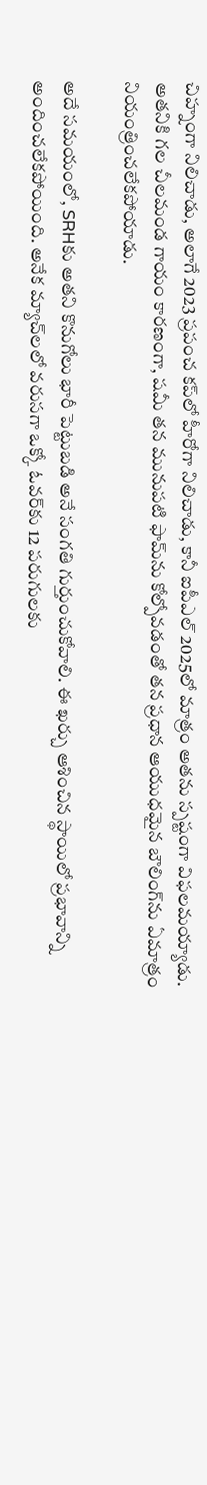చిహ్నంగా నిలిచాడు, అలాగే 2023 ప్రపంచ కప్‌లో హీరోగా నిలిచాడు, కానీ ఐపీఎల్ 2025లో మాత్రం అతను స్పష్టంగా విఫలమయ్యాడు. అతనికి గల చీలమండ గాయం కారణంగా, షమీ తన మునుపటి ఫామ్‌ను కోల్పోవడంతో తన ప్రధాన ఆయుధమైన బౌలింగ్‌ను ఏమాత్రం నియంత్రించలేకపోయాడు.

అదే సమయంలో, SRHకు అతని కొనుగోలు భారీ పెట్టుబడి అనే సంగతి గుర్తుంచుకోవాలి. ఈ ఖర్చు ఆశించిన స్థాయిలో ప్రభావాన్ని అందించలేకపోయింది. అనేక మ్యాచ్‌లలో వరుసగా ఒక్కో ఓవర్‌కు 12 పరుగులకు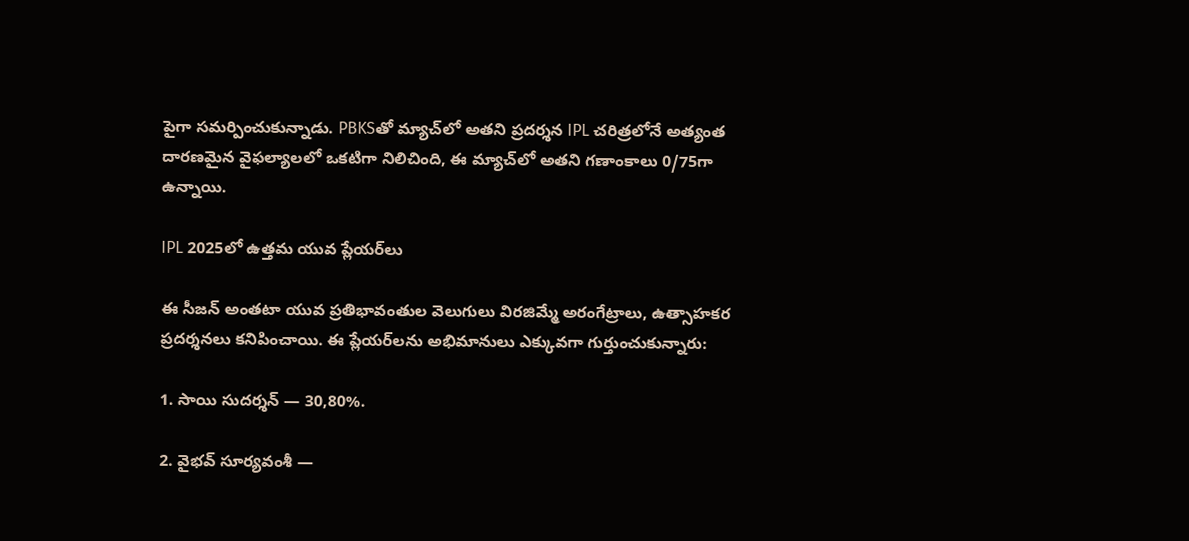పైగా సమర్పించుకున్నాడు. PBKSతో మ్యాచ్‌లో అతని ప్రదర్శన IPL చరిత్రలోనే అత్యంత దారణమైన వైఫల్యాలలో ఒకటిగా నిలిచింది, ఈ మ్యాచ్‌లో అతని గణాంకాలు 0/75గా ఉన్నాయి.

IPL 2025లో ఉత్తమ యువ ప్లేయర్‌లు

ఈ సీజన్ అంతటా యువ ప్రతిభావంతుల వెలుగులు విరజిమ్మే అరంగేట్రాలు, ఉత్సాహకర ప్రదర్శనలు కనిపించాయి. ఈ ప్లేయర్‌లను అభిమానులు ఎక్కువగా గుర్తుంచుకున్నారు:

1. సాయి సుదర్శన్ — 30,80%.

2. వైభవ్ సూర్యవంశీ —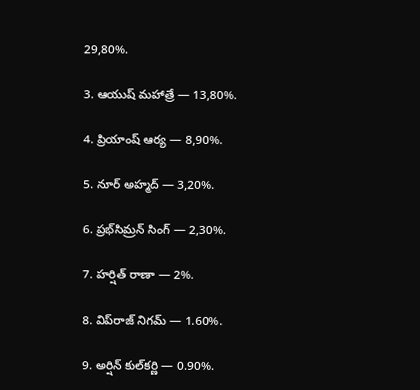29,80%.

3. ఆయుష్ మహాత్రే — 13,80%.

4. ప్రియాంష్ ఆర్య — 8,90%.

5. నూర్ అహ్మద్ — 3,20%.

6. ప్రభ్‌సిమ్రన్ సింగ్ — 2,30%.

7. హర్షిత్ రాణా — 2%.

8. విప్‌రాజ్ నిగమ్ — 1.60%.

9. అర్షిన్ కుల్‌కర్ణి — 0.90%.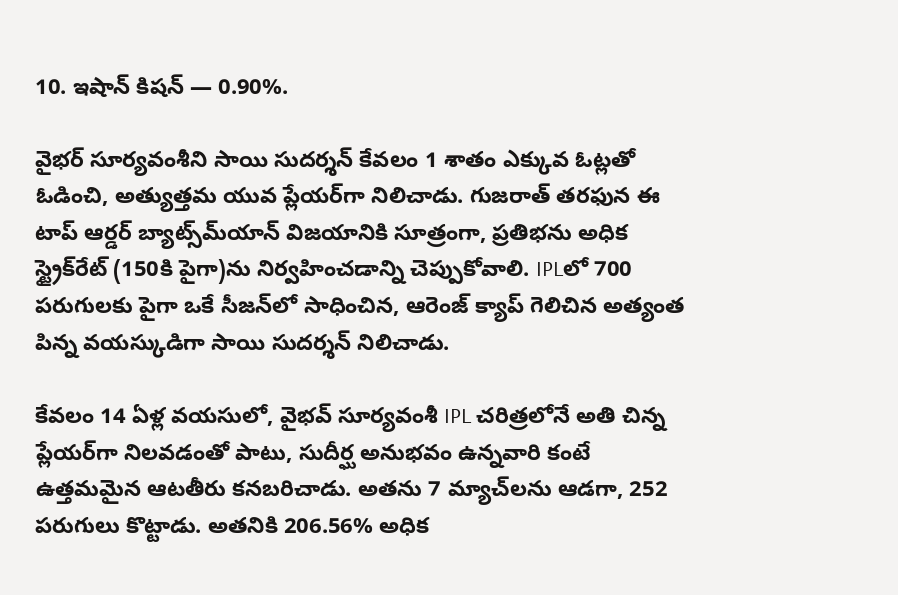10. ఇషాన్ కిషన్ — 0.90%.

వైభర్ సూర్యవంశీని సాయి సుదర్శన్ కేవలం 1 శాతం ఎక్కువ ఓట్లతో ఓడించి, అత్యుత్తమ యువ ప్లేయర్‌గా నిలిచాడు. గుజరాత్ తరఫున ఈ టాప్ ఆర్డర్ బ్యాట్స్‌మ్‌యాన్ విజయానికి సూత్రంగా, ప్రతిభను అధిక స్ట్రైక్‌రేట్ (150కి పైగా)ను నిర్వహించడాన్ని చెప్పుకోవాలి. IPLలో 700 పరుగులకు పైగా ఒకే సీజన్‌లో సాధించిన, ఆరెంజ్ క్యాప్‌ గెలిచిన అత్యంత పిన్న వయస్కుడిగా సాయి సుదర్శన్ నిలిచాడు.

కేవలం 14 ఏళ్ల వయసులో, వైభవ్ సూర్యవంశీ IPL చరిత్రలోనే అతి చిన్న ప్లేయర్‌గా నిలవడంతో పాటు, సుదీర్ఘ అనుభవం ఉన్నవారి కంటే ఉత్తమమైన ఆటతీరు కనబరిచాడు. అతను 7 మ్యాచ్‌లను ఆడగా, 252 పరుగులు కొట్టాడు. అతనికి 206.56% అధిక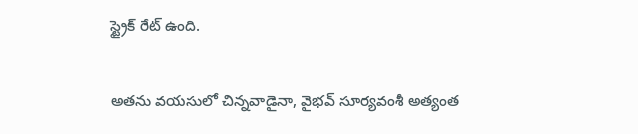స్ట్రైక్ రేట్ ఉంది.

అతను వయసులో చిన్నవాడైనా, వైభవ్ సూర్యవంశీ అత్యంత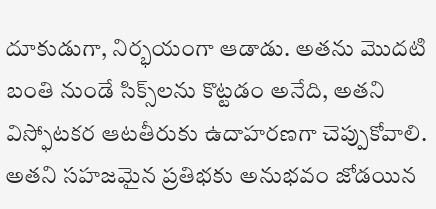దూకుడుగా, నిర్భయంగా ఆడాడు. అతను మొదటి బంతి నుండే సిక్స్‌లను కొట్టడం అనేది, అతని విస్ఫోటకర ఆటతీరుకు ఉదాహరణగా చెప్పుకోవాలి. అతని సహజమైన ప్రతిభకు అనుభవం జోడయిన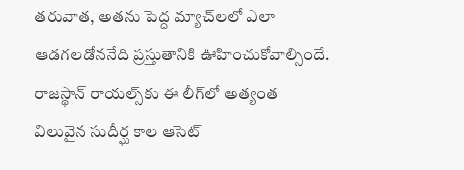తరువాత, అతను పెద్ద మ్యాచ్‌లలో ఎలా ఆడగలడోననేది ప్రస్తుతానికి ఊహించుకోవాల్సిందే. రాజస్థాన్ రాయల్స్‌కు ఈ లీగ్‌లో అత్యంత విలువైన సుదీర్ఘ కాల ఆసెట్‌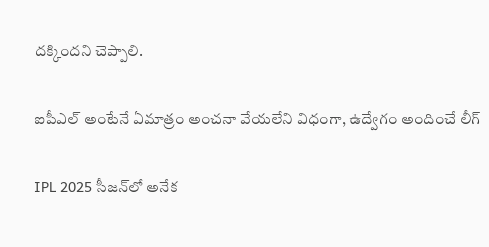దక్కిందని చెప్పాలి.

ఐపీఎల్ అంటేనే ఏమాత్రం అంచనా వేయలేని విధంగా, ఉద్వేగం అందించే లీగ్

IPL 2025 సీజన్‌లో అనేక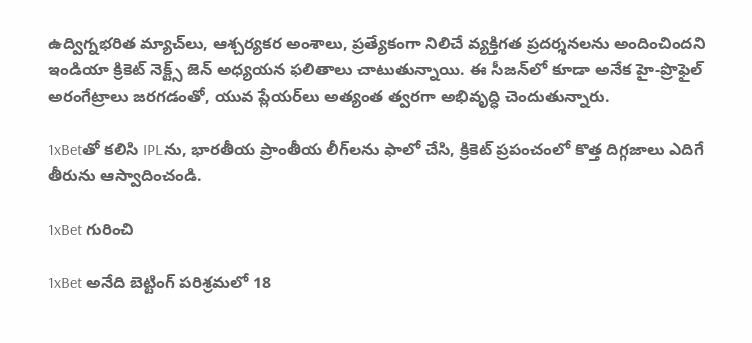ఉద్విగ్నభరిత మ్యాచ్‌లు, ఆశ్చర్యకర అంశాలు, ప్రత్యేకంగా నిలిచే వ్యక్తిగత ప్రదర్శనలను అందించిందని ఇండియా క్రికెట్ నెక్ట్స్‌ జెన్ అధ్యయన ఫలితాలు చాటుతున్నాయి. ఈ సీజన్‌లో కూడా అనేక హై-ప్రొఫైల్ అరంగేట్రాలు జరగడంతో, యువ ప్లేయర్‌లు అత్యంత త్వరగా అభివృద్ధి చెందుతున్నారు.

1xBetతో కలిసి IPLను, భారతీయ ప్రాంతీయ లీగ్‌లను ఫాలో చేసి, క్రికెట్ ప్రపంచంలో కొత్త దిగ్గజాలు ఎదిగే తీరును ఆస్వాదించండి.

1xBet గురించి

1xBet అనేది బెట్టింగ్ పరిశ్రమలో 18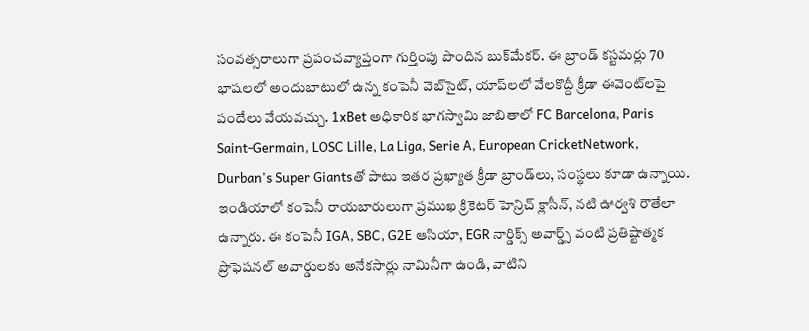సంవత్సరాలుగా ప్రపంచవ్యాప్తంగా గుర్తింపు పొందిన బుక్‌మేకర్. ఈ బ్రాండ్ కస్టమర్లు 70 భాషలలో అందుబాటులో ఉన్న కంపెనీ వెబ్‌సైట్, యాప్‌లలో వేలకొద్దీ క్రీడా ఈవెంట్‌లపై పందేలు వేయవచ్చు. 1xBet అధికారిక భాగస్వామి జాబితాలో FC Barcelona, Paris Saint-Germain, LOSC Lille, La Liga, Serie A, European CricketNetwork, Durban's Super Giantsతో పాటు ఇతర ప్రఖ్యాత క్రీడా బ్రాండ్‌లు, సంస్థలు కూడా ఉన్నాయి. ఇండియాలో కంపెనీ రాయబారులుగా ప్రముఖ క్రికెటర్‌ హెన్రిచ్‌ క్లాసీన్‌, నటి ఊర్వశి రౌతేలా ఉన్నారు. ఈ కంపెనీ IGA, SBC, G2E ఆసియా, EGR నార్డిక్స్ అవార్డ్స్ వంటి ప్రతిష్టాత్మక ప్రొఫెషనల్ అవార్డులకు అనేకసార్లు నామినీగా ఉండి, వాటిని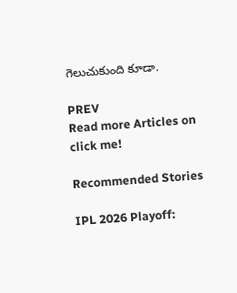గెలుచుకుంది కూడా.

PREV
Read more Articles on
click me!

Recommended Stories

IPL 2026 Playoff: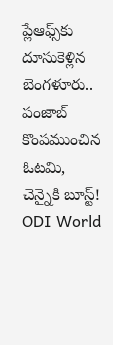ప్లేఆఫ్స్‌కు దూసుకెళ్లిన బెంగళూరు.. పంజాబ్ కొంపముంచిన ఓటమి, చెన్నైకి బూస్ట్!
ODI World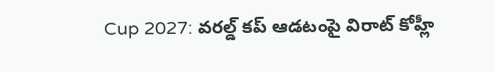Cup 2027: వరల్డ్ కప్ ఆడటంపై విరాట్ కోహ్లీ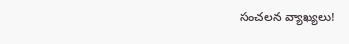సంచలన వ్యాఖ్యలు!